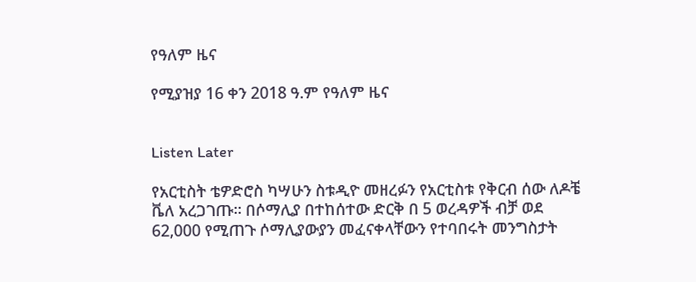የዓለም ዜና

የሚያዝያ 16 ቀን 2018 ዓ.ም የዓለም ዜና


Listen Later

የአርቲስት ቴዎድሮስ ካሣሁን ስቱዲዮ መዘረፉን የአርቲስቱ የቅርብ ሰው ለዶቼ ቬለ አረጋገጡ። በሶማሊያ በተከሰተው ድርቅ በ 5 ወረዳዎች ብቻ ወደ 62,000 የሚጠጉ ሶማሊያውያን መፈናቀላቸውን የተባበሩት መንግስታት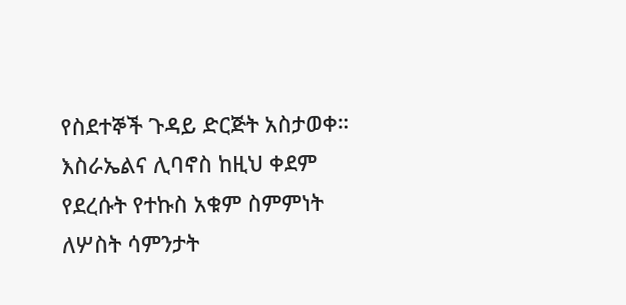የስደተኞች ጉዳይ ድርጅት አስታወቀ። እስራኤልና ሊባኖስ ከዚህ ቀደም የደረሱት የተኩስ አቁም ስምምነት ለሦስት ሳምንታት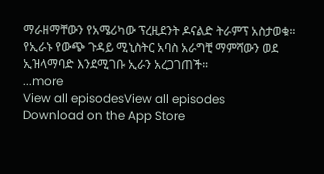ማራዘማቸውን የአሜሪካው ፕረዚደንት ዶናልድ ትራምፕ አስታወቁ። የኢራኑ የውጭ ጉዳይ ሚኒስትር አባስ አራግቺ ማምሻውን ወደ ኢዝላማባድ እንደሚገቡ ኢራን አረጋገጠች።
...more
View all episodesView all episodes
Download on the App Store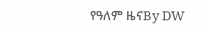የዓለም ዜናBy DW